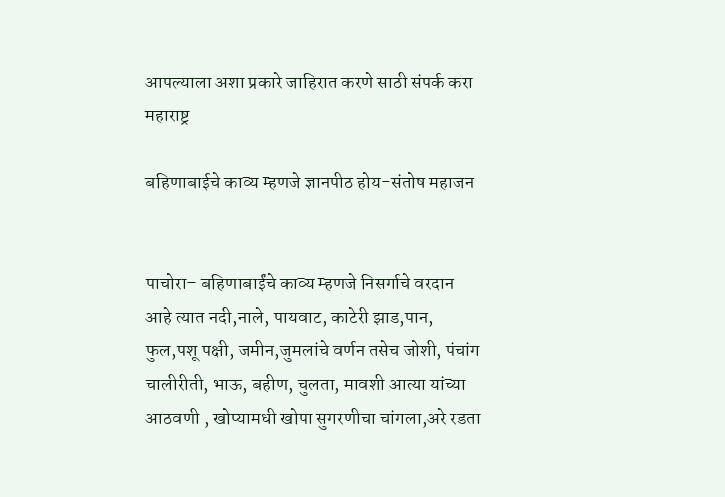आपल्याला अशा प्रकारे जाहिरात करणे साठी संपर्क करा
महाराष्ट्र

बहिणाबाईचे काव्य म्हणजे ज्ञानपीठ होय-संतोष महाजन


पाचोरा– बहिणाबाईंचे काव्य म्हणजे निसर्गाचे वरदान आहे त्यात नदी,नाले, पायवाट, काटेरी झाड,पान, फुल,पशू पक्षी, जमीन,जुमलांचे वर्णन तसेच जोशी, पंचांग चालीरीती, भाऊ, बहीण, चुलता, मावशी आत्या यांच्या आठवणी , खोप्यामधी खोपा सुगरणीचा चांगला,अरे रडता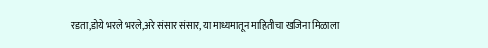रडता,डोये भरले भरले,अरे संसार संसार, या माध्यमातून माहितीचा खजिना मिळाला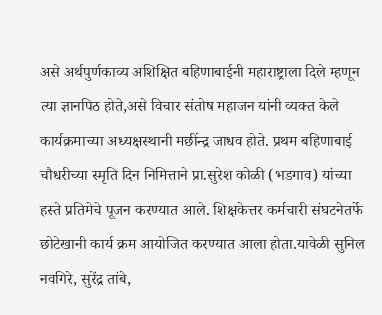असे अर्थपुर्णकाव्य अशिक्षित बहिणाबाईनी महाराष्ट्राला दिले म्हणून त्या ज्ञानपिठ होते,असे विचार संतोष महाजन यांनी व्यक्त केले कार्यक्रमाच्या अध्यक्षस्थानी मछींन्द्र जाधव होते. प्रथम बहिणाबाई चौधरीच्या स्मृति दिन निमित्ताने प्रा.सुरेश कोळी (भडगाव) यांच्या हस्ते प्रतिमेचे पूजन करण्यात आले. शिक्षकेत्तर कर्मचारी संघटनेतर्फे छोटेखानी कार्य क्रम आयोजित करण्यात आला होता.यावेळी सुनिल नवगिरे, सुरेंद्र तांबे,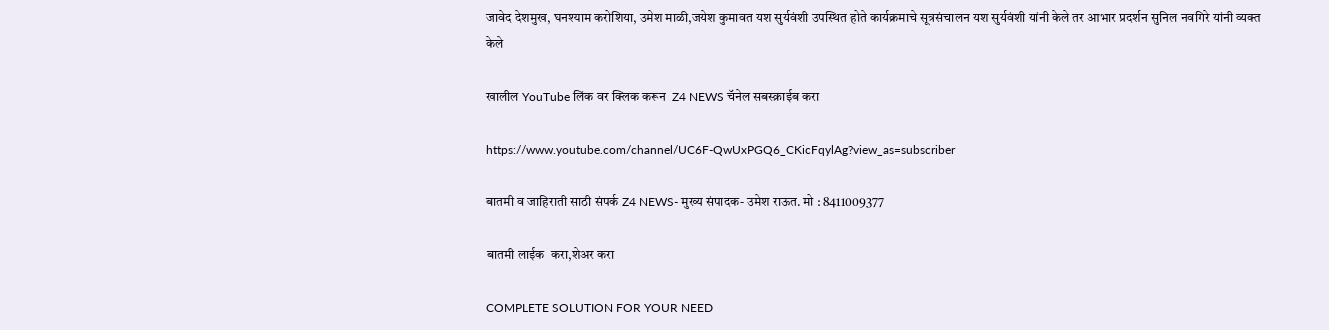जावेद देशमुख, घनश्याम करोशिया, उमेश माळी,जयेश कुमावत यश सुर्यवंशी उपस्थित होते कार्यक्रमाचे सूत्रसंचालन यश सुर्यवंशी यांनी केले तर आभार प्रदर्शन सुनिल नवगिरे यांनी व्यक्त केले

खालील YouTube लिंक वर क्लिक करून  Z4 NEWS चॅनेल सबस्क्राईब करा

https://www.youtube.com/channel/UC6F-QwUxPGQ6_CKicFqylAg?view_as=subscriber

बातमी व जाहिराती साठी संपर्क Z4 NEWS- मुख्य संपादक- उमेश राऊत. मो : 8411009377

बातमी लाईक  करा,शेअर करा

COMPLETE SOLUTION FOR YOUR NEED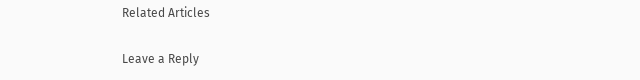Related Articles

Leave a Reply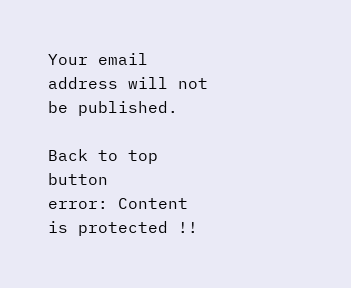Your email address will not be published.

Back to top button
error: Content is protected !!